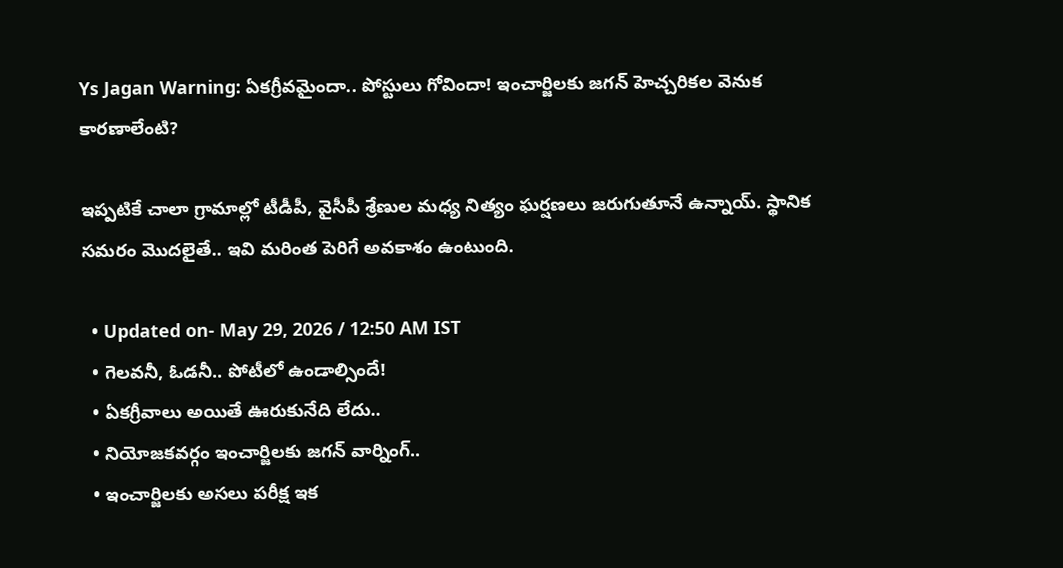Ys Jagan Warning: ఏకగ్రీవమైందా.. పోస్టులు గోవిందా! ఇంచార్జిలకు జగన్ హెచ్చరికల వెనుక కారణాలేంటి?

ఇప్పటికే చాలా గ్రామాల్లో టీడీపీ, వైసీపీ శ్రేణుల మధ్య నిత్యం ఘర్షణలు జరుగుతూనే ఉన్నాయ్‌. స్థానిక సమరం మొదలైతే.. ఇవి మరింత పెరిగే అవకాశం ఉంటుంది.

  • Updated on- May 29, 2026 / 12:50 AM IST
  • గెలవనీ, ఓడనీ.. పోటీలో ఉండాల్సిందే!
  • ఏకగ్రీవాలు అయితే ఊరుకునేది లేదు..
  • నియోజకవర్గం ఇంచార్జిలకు జగన్‌ వార్నింగ్‌..
  • ఇంచార్జిలకు అసలు పరీక్ష ఇక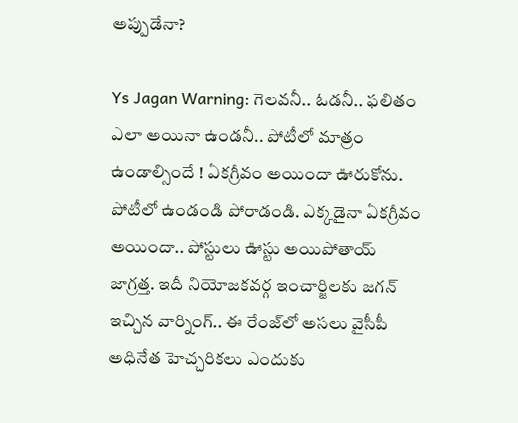అప్పుడేనా?

Ys Jagan Warning: గెలవనీ.. ఓడనీ.. ఫలితం ఎలా అయినా ఉండనీ.. పోటీలో మాత్రం ఉండాల్సిందే ! ఏకగ్రీవం అయిందా ఊరుకోను. పోటీలో ఉండండి పోరాడండి. ఎక్కడైనా ఏకగ్రీవం అయిందా.. పోస్టులు ఊస్టు అయిపోతాయ్‌ జాగ్రత్త. ఇదీ నియోజకవర్గ ఇంచార్జిలకు జగన్ ఇచ్చిన వార్నింగ్‌.. ఈ రేంజ్‌లో అసలు వైసీపీ అధినేత హెచ్చరికలు ఎందుకు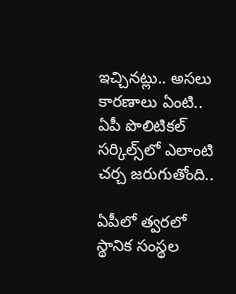ఇచ్చినట్లు.. అసలు కారణాలు ఏంటి.. ఏపీ పొలిటికల్ సర్కిల్స్‌లో ఎలాంటి చర్చ జరుగుతోంది..

ఏపీలో త్వరలో స్థానిక సంస్థల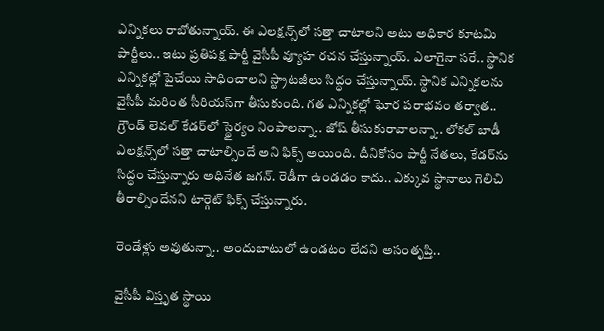ఎన్నికలు రాబోతున్నాయ్‌. ఈ ఎలక్షన్స్‌లో సత్తా చాటాలని అటు అధికార కూటమి పార్టీలు.. ఇటు ప్రతిపక్ష పార్టీ వైసీపీ వ్యూహ రచన చేస్తున్నాయ్‌. ఎలాగైనా సరే.. స్థానిక ఎన్నికల్లో పైచేయి సాధించాలని స్ట్రాటజీలు సిద్ధం చేస్తున్నాయ్‌. స్థానిక ఎన్నికలను వైసీపీ మరింత సీరియస్‌గా తీసుకుంది. గత ఎన్నికల్లో ఘోర పరాభవం తర్వాత.. గ్రౌండ్ లెవల్‌ కేడర్‌లో స్థైర్యం నింపాలన్నా.. జోష్‌ తీసుకురావాలన్నా.. లోకల్‌ బాడీ ఎలక్షన్స్‌లో సత్తా చాటాల్సిందే అని ఫిక్స్ అయింది. దీనికోసం పార్టీ నేతలు, కేడర్‌ను సిద్ధం చేస్తున్నారు అధినేత జగన్‌. రెడీగా ఉండడం కాదు.. ఎక్కువ స్థానాలు గెలిచి తీరాల్సిందేనని టార్గెట్‌ ఫిక్స్‌ చేస్తున్నారు.

రెండేళ్లు అవుతున్నా.. అందుబాటులో ఉండటం లేదని అసంతృప్తి..

వైసీపీ విస్తృత స్థాయి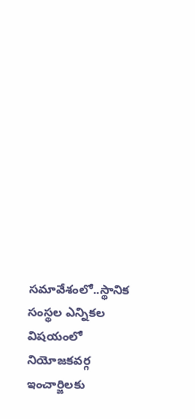సమావేశంలో..స్థానిక సంస్థల ఎన్నికల విషయంలో నియోజకవర్గ ఇంచార్జిలకు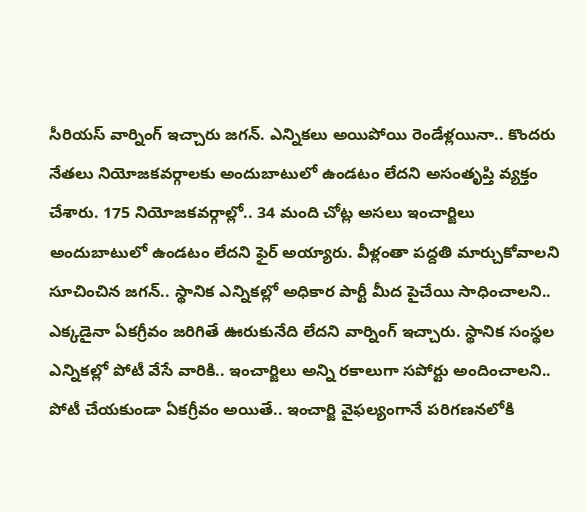సీరియస్‌ వార్నింగ్ ఇచ్చారు జగన్‌. ఎన్నికలు అయిపోయి రెండేళ్లయినా.. కొందరు నేతలు నియోజకవర్గాలకు అందుబాటులో ఉండటం లేదని అసంతృప్తి వ్యక్తం చేశారు. 175 నియోజకవర్గాల్లో.. 34 మంది చోట్ల అసలు ఇంచార్జిలు అందుబాటులో ఉండటం లేదని ఫైర్ అయ్యారు. వీళ్లంతా పద్దతి మార్చుకోవాలని సూచించిన జగన్.. స్థానిక ఎన్నికల్లో అధికార పార్టీ మీద పైచేయి సాధించాలని.. ఎక్కడైనా ఏకగ్రీవం జరిగితే ఊరుకునేది లేదని వార్నింగ్ ఇచ్చారు. స్థానిక సంస్థల ఎన్నికల్లో పోటీ వేసే వారికి.. ఇంచార్జిలు అన్ని రకాలుగా సపోర్టు అందించాలని.. పోటీ చేయకుండా ఏకగ్రీవం అయితే.. ఇంచార్జి వైఫల్యంగానే పరిగణనలోకి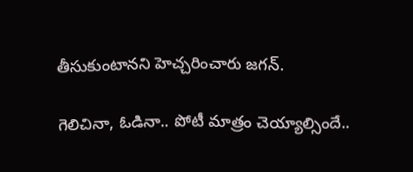తీసుకుంటానని హెచ్చరించారు జగన్‌.

గెలిచినా, ఓడినా.. పోటీ మాత్రం చెయ్యాల్సిందే..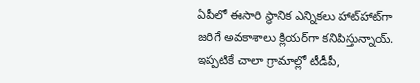ఏపీలో ఈసారి స్థానిక ఎన్నికలు హాట్‌హాట్‌గా జరిగే అవకాశాలు క్లియర్‌గా కనిపిస్తున్నాయ్. ఇప్పటికే చాలా గ్రామాల్లో టీడీపీ,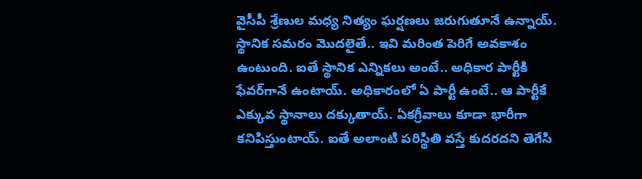వైసీపీ శ్రేణుల మధ్య నిత్యం ఘర్షణలు జరుగుతూనే ఉన్నాయ్‌. స్థానిక సమరం మొదలైతే.. ఇవి మరింత పెరిగే అవకాశం ఉంటుంది. ఐతే స్థానిక ఎన్నికలు అంటే.. అధికార పార్టీకి ఫేవర్‌గానే ఉంటాయ్‌. అధికారంలో ఏ పార్టీ ఉంటే.. ఆ పార్టీకే ఎక్కువ స్థానాలు దక్కుతాయ్‌. ఏకగ్రీవాలు కూడా భారీగా కనిపిస్తుంటాయ్‌. ఐతే అలాంటి పరిస్థితి వస్తే కుదరదని తెగేసి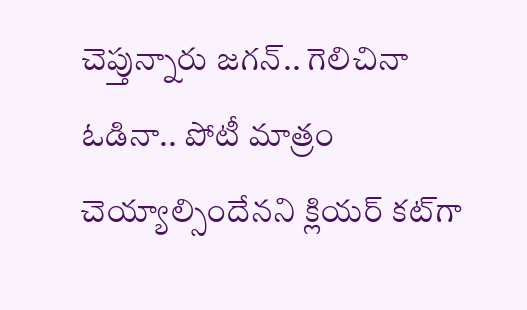చెప్తున్నారు జగన్‌.. గెలిచినా ఓడినా.. పోటీ మాత్రం చెయ్యాల్సిందేనని క్లియర్‌ కట్‌గా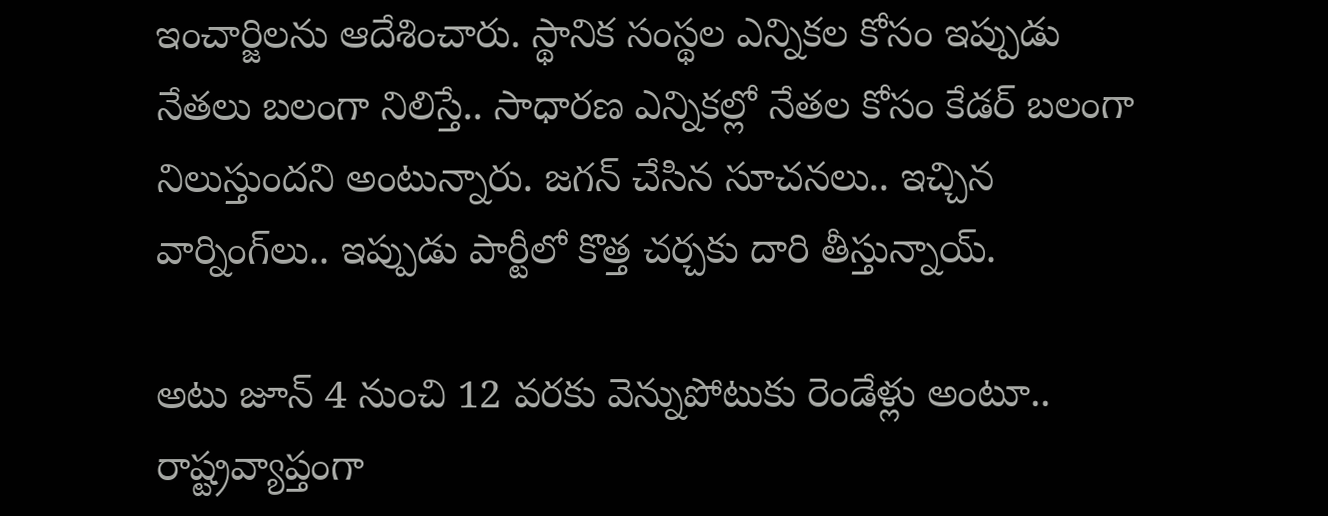ఇంచార్జిలను ఆదేశించారు. స్థానిక సంస్థల ఎన్నికల కోసం ఇప్పుడు నేతలు బలంగా నిలిస్తే.. సాధారణ ఎన్నికల్లో నేతల కోసం కేడర్‌ బలంగా నిలుస్తుందని అంటున్నారు. జగన్ చేసిన సూచనలు.. ఇచ్చిన వార్నింగ్‌లు.. ఇప్పుడు పార్టీలో కొత్త చర్చకు దారి తీస్తున్నాయ్‌.

అటు జూన్‌ 4 నుంచి 12 వరకు వెన్నుపోటుకు రెండేళ్లు అంటూ.. రాష్ట్రవ్యాప్తంగా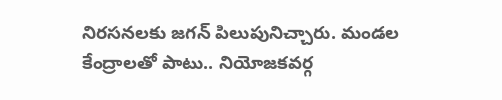నిరసనలకు జగన్ పిలుపునిచ్చారు. మండల కేంద్రాలతో పాటు.. నియోజకవర్గ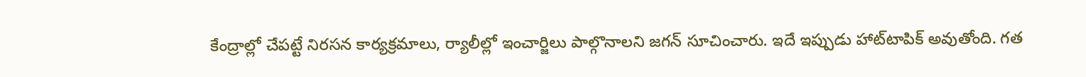కేంద్రాల్లో చేపట్టే నిరసన కార్యక్రమాలు, ర్యాలీల్లో ఇంచార్జిలు పాల్గొనాలని జగన్ సూచించారు. ఇదే ఇప్పుడు హాట్‌టాపిక్ అవుతోంది. గత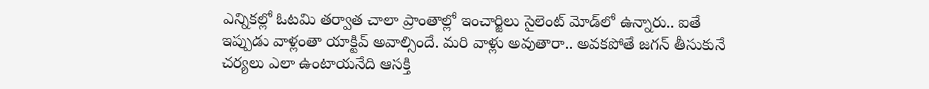ఎన్నికల్లో ఓటమి తర్వాత చాలా ప్రాంతాల్లో ఇంచార్జిలు సైలెంట్‌ మోడ్‌లో ఉన్నారు.. ఐతే ఇప్పుడు వాళ్లంతా యాక్టివ్‌ అవాల్సిందే. మరి వాళ్లు అవుతారా.. అవకపోతే జగన్ తీసుకునే చర్యలు ఎలా ఉంటాయనేది ఆసక్తి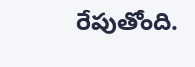రేపుతోంది.